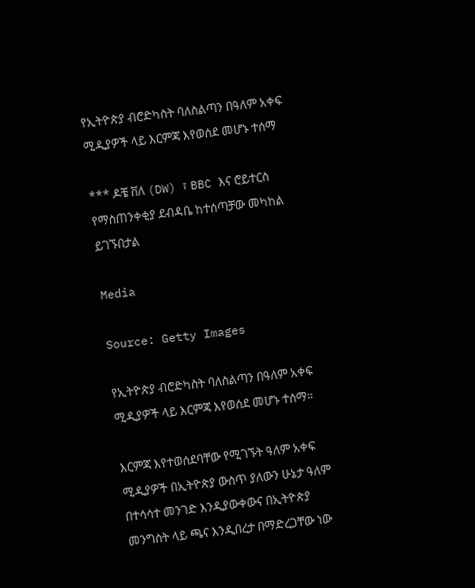የኢትዮጵያ ብሮድካስት ባለስልጣን በዓለም አቀፍ ሚዲያዎች ላይ እርምጃ እየወሰደ መሆኑ ተሰማ

*** ዶቼ ቨለ (DW) ፣ BBC እና ሮይተርስ የማስጠንቀቂያ ደብዳቤ ከተሰጣቻው መካከል ይገኙበታል

Media

Source: Getty Images

የኢትዮጵያ ብሮድካስት ባለስልጣን በዓለም አቀፍ ሚዲያዎች ላይ እርምጃ እየወሰደ መሆኑ ተሰማ።

እርምጃ እየተወሰደባቸው የሚገኙት ዓለም አቀፍ ሚዲያዎች በኢትዮጵያ ውስጥ ያለውን ሁኔታ ዓለም በተሳሳተ መንገድ እንዲያውቀውና በኢትዮጵያ መንግስት ላይ ጫና እንዲበረታ በማድረጋቸው ነው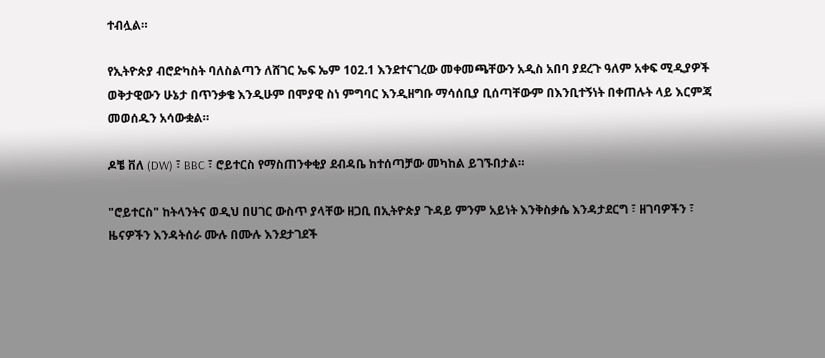ተብሏል።

የኢትዮጵያ ብሮድካስት ባለስልጣን ለሸገር ኤፍ ኤም 102.1 እንደተናገረው መቀመጫቸውን አዲስ አበባ ያደረጉ ዓለም አቀፍ ሚዲያዎች ወቅታዊውን ሁኔታ በጥንቃቄ እንዲሁም በሞያዊ ስነ ምግባር እንዲዘግቡ ማሳሰቢያ ቢሰጣቸውም በእንቢተኝነት በቀጠሉት ላይ እርምጃ መወሰዱን አሳውቋል።

ዶቼ ቨለ (DW) ፣ BBC ፣ ሮይተርስ የማስጠንቀቂያ ደብዳቤ ከተሰጣቻው መካከል ይገኙበታል።

"ሮይተርስ" ከትላንትና ወዲህ በሀገር ውስጥ ያላቸው ዘጋቢ በኢትዮጵያ ጉዳይ ምንም አይነት እንቅስቃሴ እንዳታደርግ ፣ ዘገባዎችን ፣ ዜናዎችን እንዳትሰራ ሙሉ በሙሉ እንደታገደች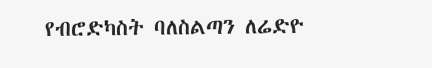የብሮድካስት ባለስልጣን ለሬድዮ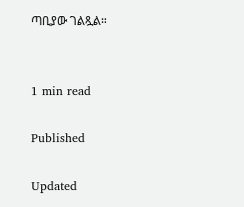ጣቢያው ገልጿል።


1 min read

Published

Updated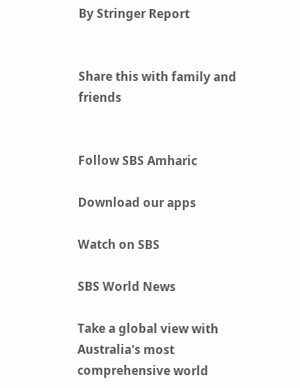By Stringer Report


Share this with family and friends


Follow SBS Amharic

Download our apps

Watch on SBS

SBS World News

Take a global view with Australia's most comprehensive world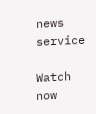news service

Watch now